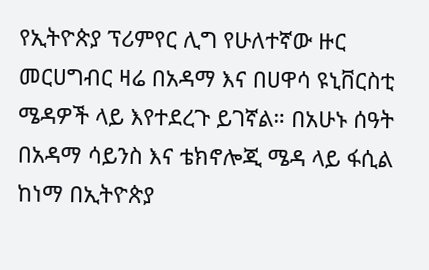የኢትዮጵያ ፕሪምየር ሊግ የሁለተኛው ዙር መርሀግብር ዛሬ በአዳማ እና በሀዋሳ ዩኒቨርስቲ ሜዳዎች ላይ እየተደረጉ ይገኛል። በአሁኑ ሰዓት በአዳማ ሳይንስ እና ቴክኖሎጂ ሜዳ ላይ ፋሲል ከነማ በኢትዮጵያ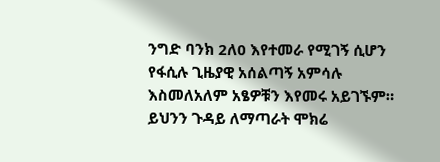ንግድ ባንክ 2ለ0 እየተመራ የሚገኝ ሲሆን የፋሲሉ ጊዜያዊ አሰልጣኝ አምሳሉ እስመለአለም አፄዎቹን እየመሩ አይገኙም። ይህንን ጉዳይ ለማጣራት ሞክሬ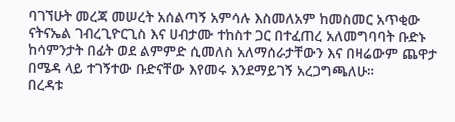ባገኘሁት መረጃ መሠረት አሰልጣኝ አምሳሉ እስመለአም ከመስመር አጥቂው ናትናኤል ገብረጊዮርጊስ እና ሀብታሙ ተከስተ ጋር በተፈጠረ አለመግባባት ቡድኑ ከሳምንታት በፊት ወደ ልምምድ ሲመለስ አለማሰራታቸውን እና በዛሬውም ጨዋታ በሜዳ ላይ ተገኝተው ቡድናቸው እየመሩ እንደማይገኝ አረጋግጫለሁ።
በረዳቱ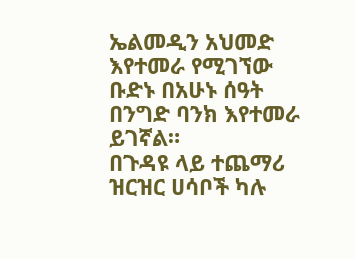ኤልመዲን አህመድ እየተመራ የሚገኘው ቡድኑ በአሁኑ ሰዓት በንግድ ባንክ እየተመራ ይገኛል።
በጉዳዩ ላይ ተጨማሪ ዝርዝር ሀሳቦች ካሉ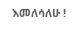እመለሳለሁ !